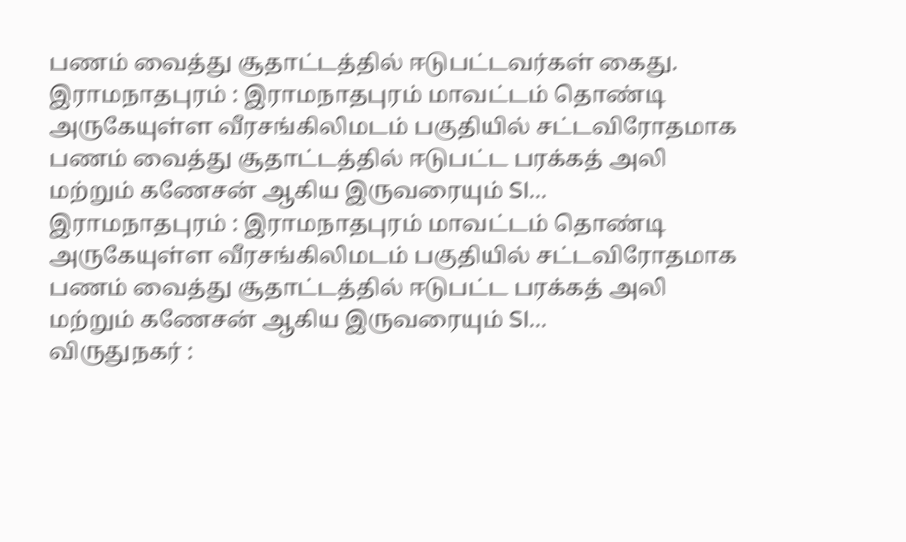பணம் வைத்து சூதாட்டத்தில் ஈடுபட்டவர்கள் கைது.
இராமநாதபுரம் : இராமநாதபுரம் மாவட்டம் தொண்டி அருகேயுள்ள வீரசங்கிலிமடம் பகுதியில் சட்டவிரோதமாக பணம் வைத்து சூதாட்டத்தில் ஈடுபட்ட பரக்கத் அலி மற்றும் கணேசன் ஆகிய இருவரையும் SI...
இராமநாதபுரம் : இராமநாதபுரம் மாவட்டம் தொண்டி அருகேயுள்ள வீரசங்கிலிமடம் பகுதியில் சட்டவிரோதமாக பணம் வைத்து சூதாட்டத்தில் ஈடுபட்ட பரக்கத் அலி மற்றும் கணேசன் ஆகிய இருவரையும் SI...
விருதுநகர் :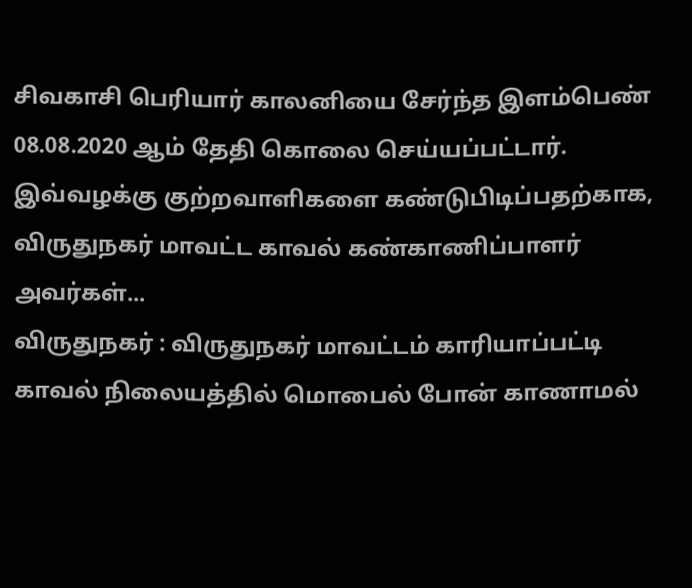சிவகாசி பெரியார் காலனியை சேர்ந்த இளம்பெண் 08.08.2020 ஆம் தேதி கொலை செய்யப்பட்டார். இவ்வழக்கு குற்றவாளிகளை கண்டுபிடிப்பதற்காக, விருதுநகர் மாவட்ட காவல் கண்காணிப்பாளர் அவர்கள்...
விருதுநகர் : விருதுநகர் மாவட்டம் காரியாப்பட்டி காவல் நிலையத்தில் மொபைல் போன் காணாமல்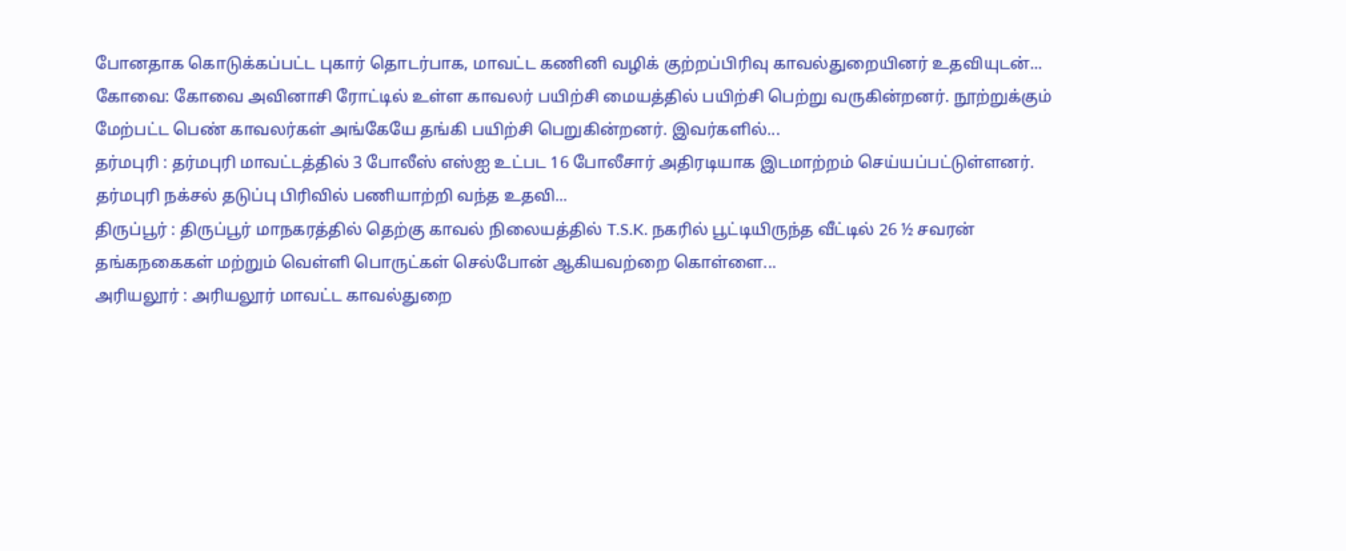போனதாக கொடுக்கப்பட்ட புகார் தொடர்பாக, மாவட்ட கணினி வழிக் குற்றப்பிரிவு காவல்துறையினர் உதவியுடன்...
கோவை: கோவை அவினாசி ரோட்டில் உள்ள காவலர் பயிற்சி மையத்தில் பயிற்சி பெற்று வருகின்றனர். நூற்றுக்கும் மேற்பட்ட பெண் காவலர்கள் அங்கேயே தங்கி பயிற்சி பெறுகின்றனர். இவர்களில்...
தர்மபுரி : தர்மபுரி மாவட்டத்தில் 3 போலீஸ் எஸ்ஐ உட்பட 16 போலீசார் அதிரடியாக இடமாற்றம் செய்யப்பட்டுள்ளனர். தர்மபுரி நக்சல் தடுப்பு பிரிவில் பணியாற்றி வந்த உதவி...
திருப்பூர் : திருப்பூர் மாநகரத்தில் தெற்கு காவல் நிலையத்தில் T.S.K. நகரில் பூட்டியிருந்த வீட்டில் 26 ½ சவரன் தங்கநகைகள் மற்றும் வெள்ளி பொருட்கள் செல்போன் ஆகியவற்றை கொள்ளை...
அரியலூர் : அரியலூர் மாவட்ட காவல்துறை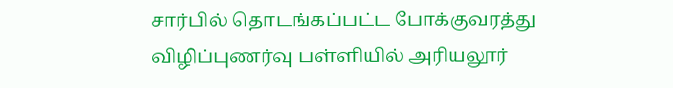சார்பில் தொடங்கப்பட்ட போக்குவரத்து விழிப்புணர்வு பள்ளியில் அரியலூர்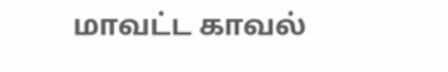மாவட்ட காவல்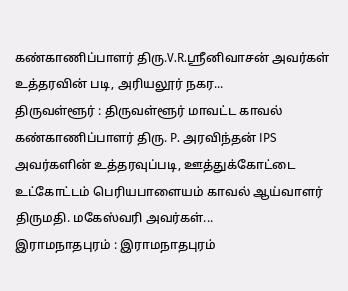கண்காணிப்பாளர் திரு.V.R.ஸ்ரீனிவாசன் அவர்கள் உத்தரவின் படி, அரியலூர் நகர...
திருவள்ளூர் : திருவள்ளூர் மாவட்ட காவல் கண்காணிப்பாளர் திரு. P. அரவிந்தன் IPS அவர்களின் உத்தரவுப்படி, ஊத்துக்கோட்டை உட்கோட்டம் பெரியபாளையம் காவல் ஆய்வாளர் திருமதி. மகேஸ்வரி அவர்கள்...
இராமநாதபுரம் : இராமநாதபுரம்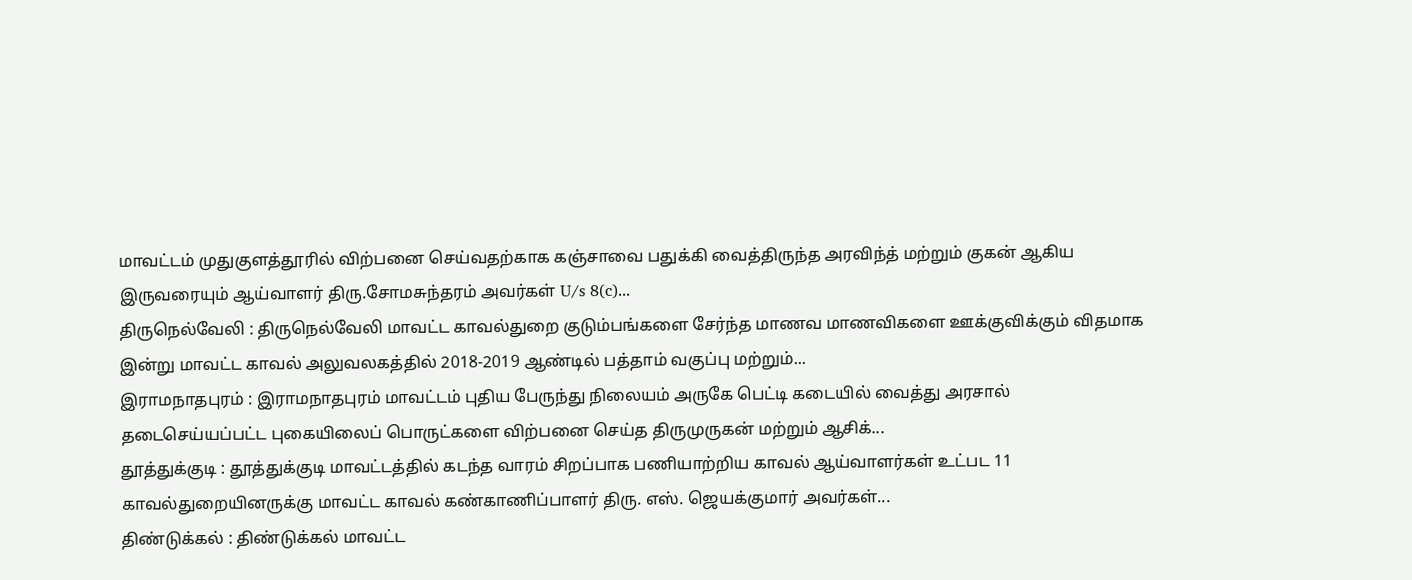மாவட்டம் முதுகுளத்தூரில் விற்பனை செய்வதற்காக கஞ்சாவை பதுக்கி வைத்திருந்த அரவிந்த் மற்றும் குகன் ஆகிய இருவரையும் ஆய்வாளர் திரு.சோமசுந்தரம் அவர்கள் U/s 8(c)...
திருநெல்வேலி : திருநெல்வேலி மாவட்ட காவல்துறை குடும்பங்களை சேர்ந்த மாணவ மாணவிகளை ஊக்குவிக்கும் விதமாக இன்று மாவட்ட காவல் அலுவலகத்தில் 2018-2019 ஆண்டில் பத்தாம் வகுப்பு மற்றும்...
இராமநாதபுரம் : இராமநாதபுரம் மாவட்டம் புதிய பேருந்து நிலையம் அருகே பெட்டி கடையில் வைத்து அரசால் தடைசெய்யப்பட்ட புகையிலைப் பொருட்களை விற்பனை செய்த திருமுருகன் மற்றும் ஆசிக்...
தூத்துக்குடி : தூத்துக்குடி மாவட்டத்தில் கடந்த வாரம் சிறப்பாக பணியாற்றிய காவல் ஆய்வாளர்கள் உட்பட 11 காவல்துறையினருக்கு மாவட்ட காவல் கண்காணிப்பாளர் திரு. எஸ். ஜெயக்குமார் அவர்கள்...
திண்டுக்கல் : திண்டுக்கல் மாவட்ட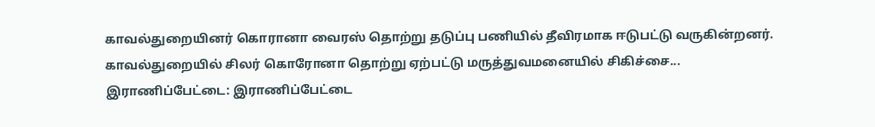காவல்துறையினர் கொரானா வைரஸ் தொற்று தடுப்பு பணியில் தீவிரமாக ஈடுபட்டு வருகின்றனர். காவல்துறையில் சிலர் கொரோனா தொற்று ஏற்பட்டு மருத்துவமனையில் சிகிச்சை...
இராணிப்பேட்டை: இராணிப்பேட்டை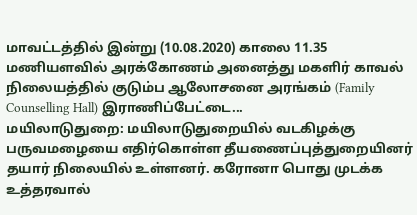மாவட்டத்தில் இன்று (10.08.2020) காலை 11.35 மணியளவில் அரக்கோணம் அனைத்து மகளிர் காவல் நிலையத்தில் குடும்ப ஆலோசனை அரங்கம் (Family Counselling Hall) இராணிப்பேட்டை...
மயிலாடுதுறை: மயிலாடுதுறையில் வடகிழக்கு பருவமழையை எதிர்கொள்ள தீயணைப்புத்துறையினர் தயார் நிலையில் உள்ளனர். கரோனா பொது முடக்க உத்தரவால்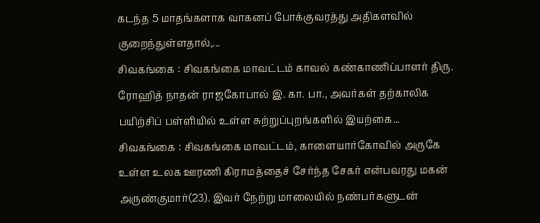கடந்த 5 மாதங்களாக வாகனப் போக்குவரத்து அதிகளவில் குறைந்துள்ளதால்,...
சிவகங்கை : சிவகங்கை மாவட்டம் காவல் கண்காணிப்பாளர் திரு. ரோஹித் நாதன் ராஜகோபால் இ. கா. பா., அவர்கள் தற்காலிக பயிற்சிப் பள்ளியில் உள்ள சுற்றுப்புறங்களில் இயற்கை...
சிவகங்கை : சிவகங்கை மாவட்டம், காளையார்கோவில் அருகே உள்ள உலக ஊரணி கிராமத்தைச் சேர்ந்த சேகர் என்பவரது மகன் அருண்குமார்(23). இவர் நேற்று மாலையில் நண்பர்களுடன்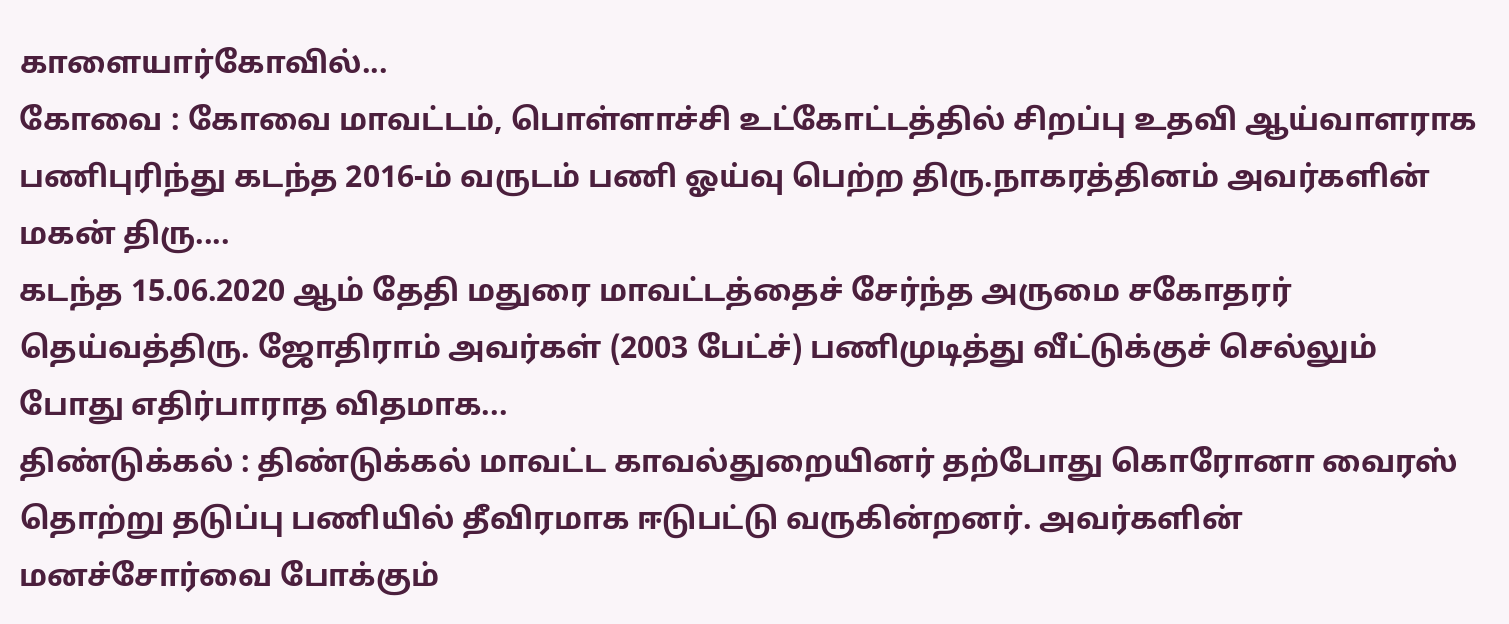காளையார்கோவில்...
கோவை : கோவை மாவட்டம், பொள்ளாச்சி உட்கோட்டத்தில் சிறப்பு உதவி ஆய்வாளராக பணிபுரிந்து கடந்த 2016-ம் வருடம் பணி ஓய்வு பெற்ற திரு.நாகரத்தினம் அவர்களின் மகன் திரு....
கடந்த 15.06.2020 ஆம் தேதி மதுரை மாவட்டத்தைச் சேர்ந்த அருமை சகோதரர் தெய்வத்திரு. ஜோதிராம் அவர்கள் (2003 பேட்ச்) பணிமுடித்து வீட்டுக்குச் செல்லும் போது எதிர்பாராத விதமாக...
திண்டுக்கல் : திண்டுக்கல் மாவட்ட காவல்துறையினர் தற்போது கொரோனா வைரஸ் தொற்று தடுப்பு பணியில் தீவிரமாக ஈடுபட்டு வருகின்றனர். அவர்களின் மனச்சோர்வை போக்கும்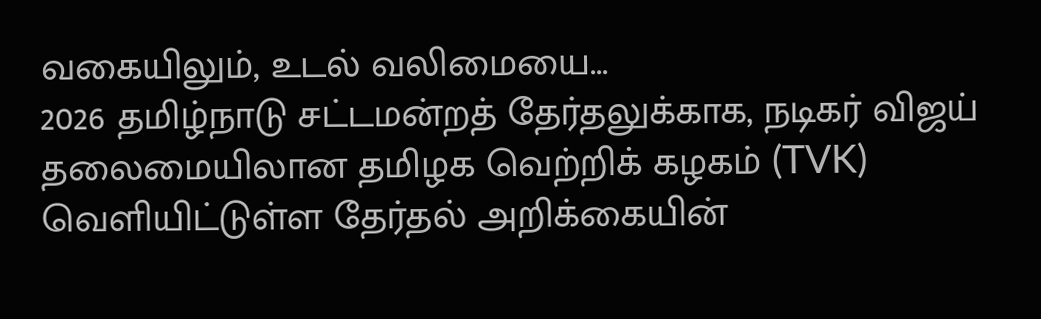வகையிலும், உடல் வலிமையை...
2026 தமிழ்நாடு சட்டமன்றத் தேர்தலுக்காக, நடிகர் விஜய் தலைமையிலான தமிழக வெற்றிக் கழகம் (TVK) வெளியிட்டுள்ள தேர்தல் அறிக்கையின்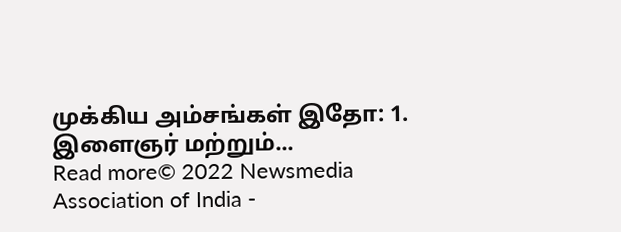முக்கிய அம்சங்கள் இதோ: 1. இளைஞர் மற்றும்...
Read more© 2022 Newsmedia Association of India -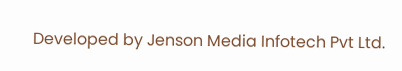Developed by Jenson Media Infotech Pvt Ltd.